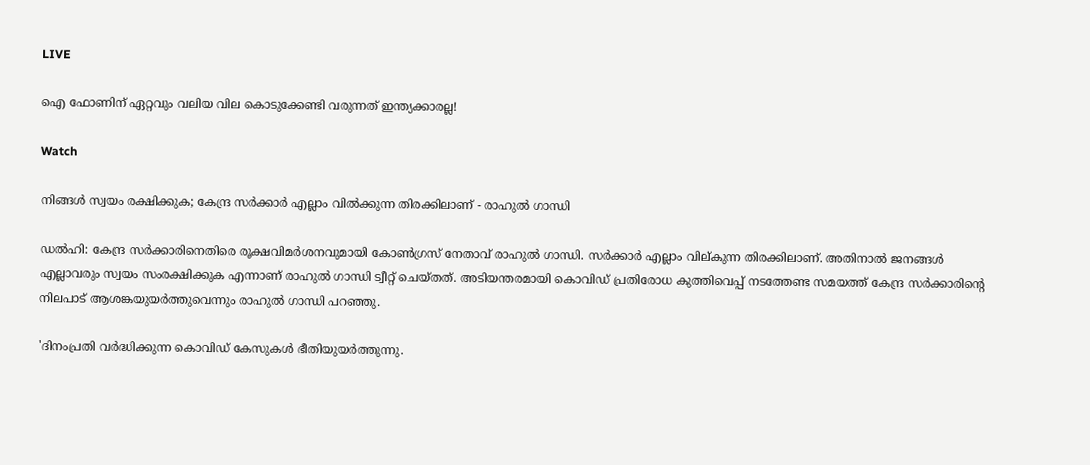LIVE

ഐ ഫോണിന് ഏറ്റവും വലിയ വില കൊടുക്കേണ്ടി വരുന്നത് ഇന്ത്യക്കാരല്ല!

Watch

നിങ്ങള്‍ സ്വയം രക്ഷിക്കുക; കേന്ദ്ര സര്‍ക്കാര്‍ എല്ലാം വില്‍ക്കുന്ന തിരക്കിലാണ് - രാഹുല്‍ ഗാന്ധി

ഡല്‍ഹി: കേന്ദ്ര സര്‍ക്കാരിനെതിരെ രൂക്ഷവിമര്‍ശനവുമായി കോണ്‍ഗ്രസ് നേതാവ് രാഹുല്‍ ഗാന്ധി. സര്‍ക്കാര്‍ എല്ലാം വില്കുന്ന തിരക്കിലാണ്. അതിനാല്‍ ജനങ്ങള്‍ എല്ലാവരും സ്വയം സംരക്ഷിക്കുക എന്നാണ് രാഹുല്‍ ഗാന്ധി ട്വീറ്റ് ചെയ്തത്. അടിയന്തരമായി കൊവിഡ്‌ പ്രതിരോധ കുത്തിവെപ്പ് നടത്തേണ്ട സമയത്ത് കേന്ദ്ര സര്‍ക്കാരിന്‍റെ നിലപാട് ആശങ്കയുയര്‍ത്തുവെന്നും രാഹുല്‍ ഗാന്ധി പറഞ്ഞു.

'ദിനംപ്രതി വര്‍ദ്ധിക്കുന്ന കൊവിഡ്‌ കേസുകള്‍ ഭീതിയുയര്‍ത്തുന്നു.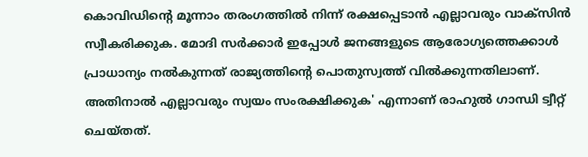കൊവിഡിന്‍റെ മൂന്നാം തരംഗത്തില്‍ നിന്ന് രക്ഷപ്പെടാന്‍ എല്ലാവരും വാക്സിന്‍ സ്വീകരിക്കുക. മോദി സര്‍ക്കാര്‍ ഇപ്പോള്‍ ജനങ്ങളുടെ ആരോഗ്യത്തെക്കാള്‍ പ്രാധാന്യം നല്‍കുന്നത് രാജ്യത്തിന്‍റെ പൊതുസ്വത്ത് വില്‍ക്കുന്നതിലാണ്. അതിനാല്‍ എല്ലാവരും സ്വയം സംരക്ഷിക്കുക' എന്നാണ് രാഹുല്‍ ഗാന്ധി ട്വീറ്റ് ചെയ്തത്.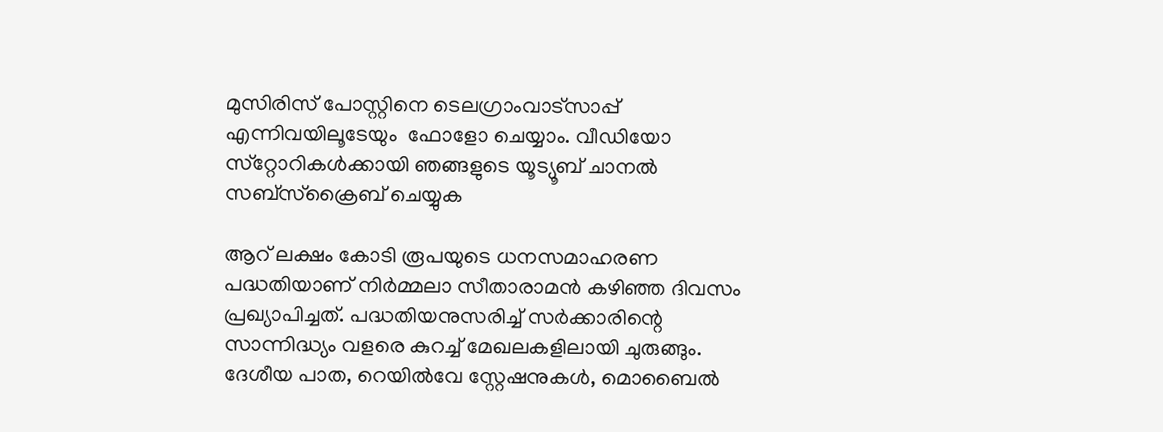മുസിരിസ് പോസ്റ്റിനെ ടെലഗ്രാംവാട്‌സാപ്പ് എന്നിവയിലൂടേയും  ഫോളോ ചെയ്യാം. വീഡിയോ സ്‌റ്റോറികള്‍ക്കായി ഞങ്ങളുടെ യൂട്യൂബ് ചാനല്‍ സബ്‌സ്‌ക്രൈബ് ചെയ്യുക

ആറ് ലക്ഷം കോടി രൂപയുടെ ധനസമാഹരണ പദ്ധതിയാണ് നിര്‍മ്മലാ സീതാരാമന്‍ കഴിഞ്ഞ ദിവസം പ്രഖ്യാപിച്ചത്. പദ്ധതിയനുസരിച്ച് സര്‍ക്കാരിന്റെ സാന്നിദ്ധ്യം വളരെ കുറച്ച് മേഖലകളിലായി ചുരുങ്ങും. ദേശീയ പാത, റെയില്‍വേ സ്റ്റേഷനുകള്‍, മൊബൈല്‍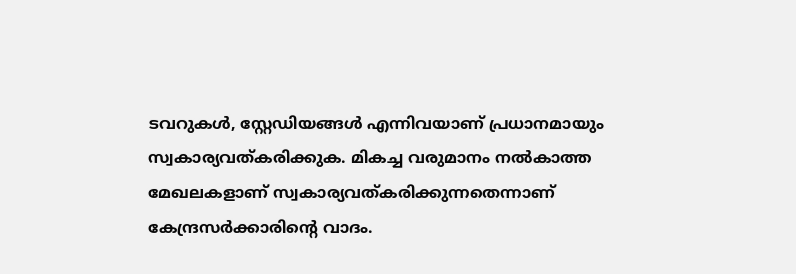ടവറുകള്‍, സ്റ്റേഡിയങ്ങള്‍ എന്നിവയാണ് പ്രധാനമായും സ്വകാര്യവത്കരിക്കുക. മികച്ച വരുമാനം നല്‍കാത്ത മേഖലകളാണ് സ്വകാര്യവത്കരിക്കുന്നതെന്നാണ് കേന്ദ്രസര്‍ക്കാരിന്റെ വാദം.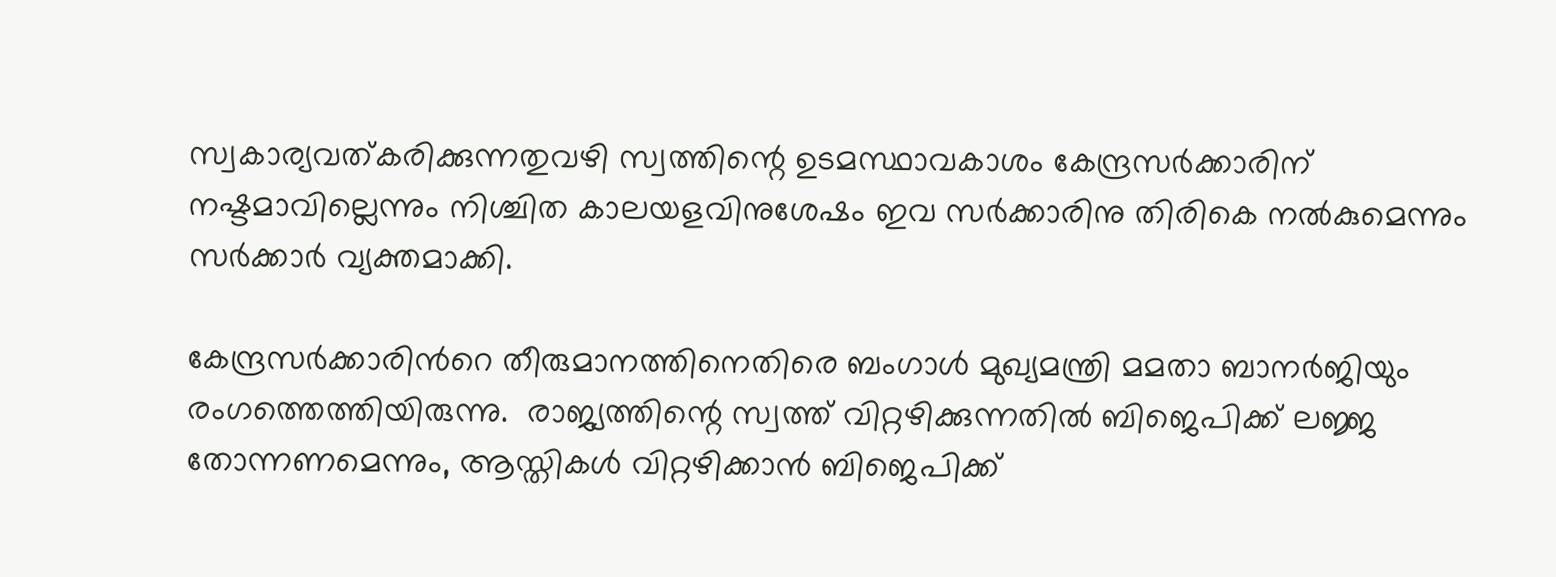സ്വകാര്യവത്കരിക്കുന്നതുവഴി സ്വത്തിന്റെ ഉടമസ്ഥാവകാശം കേന്ദ്രസര്‍ക്കാരിന് നഷ്ടമാവില്ലെന്നും നിശ്ചിത കാലയളവിനുശേഷം ഇവ സര്‍ക്കാരിനു തിരികെ നല്‍കുമെന്നും സര്‍ക്കാര്‍ വ്യക്തമാക്കി.

കേന്ദ്രസര്‍ക്കാരിന്‍റെ തീരുമാനത്തിനെതിരെ ബംഗാള്‍ മുഖ്യമന്ത്രി മമതാ ബാനര്‍ജിയും രംഗത്തെത്തിയിരുന്നു.  രാജ്യത്തിന്റെ സ്വത്ത് വിറ്റഴിക്കുന്നതില്‍ ബിജെപിക്ക് ലജ്ജ തോന്നണമെന്നും, ആസ്തികള്‍ വിറ്റഴിക്കാന്‍ ബിജെപിക്ക്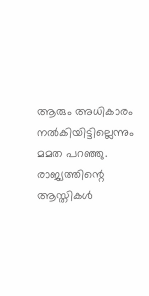ആരും അധികാരം നല്‍കിയിട്ടില്ലെന്നും മമത പറഞ്ഞു. രാജ്യത്തിന്റെ ആസ്തികള്‍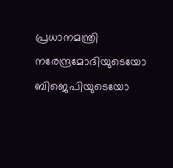പ്രധാനമന്ത്രി നരേന്ദ്രമോദിയുടെയോ ബിജെപിയുടെയോ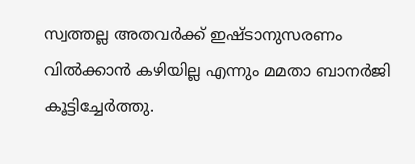സ്വത്തല്ല അതവര്‍ക്ക് ഇഷ്ടാനുസരണം വില്‍ക്കാന്‍ കഴിയില്ല എന്നും മമതാ ബാനര്‍ജി കൂട്ടിച്ചേര്‍ത്തു.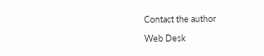Contact the author

Web Desk